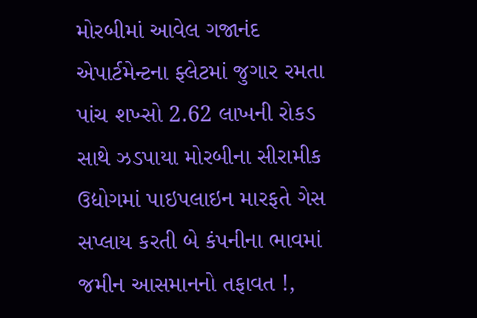મોરબીમાં આવેલ ગજાનંદ એપાર્ટમેન્ટના ફ્લેટમાં જુગાર રમતા પાંચ શખ્સો 2.62 લાખની રોકડ સાથે ઝડપાયા મોરબીના સીરામીક ઉદ્યોગમાં પાઇપલાઇન મારફતે ગેસ સપ્લાય કરતી બે કંપનીના ભાવમાં જમીન આસમાનનો તફાવત !,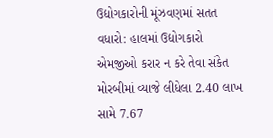ઉદ્યોગકારોની મૂંઝવણમાં સતત વધારો: હાલમાં ઉદ્યોગકારો એમજીઓ કરાર ન કરે તેવા સંકેત મોરબીમાં વ્યાજે લીધેલા 2.40 લાખ સામે 7.67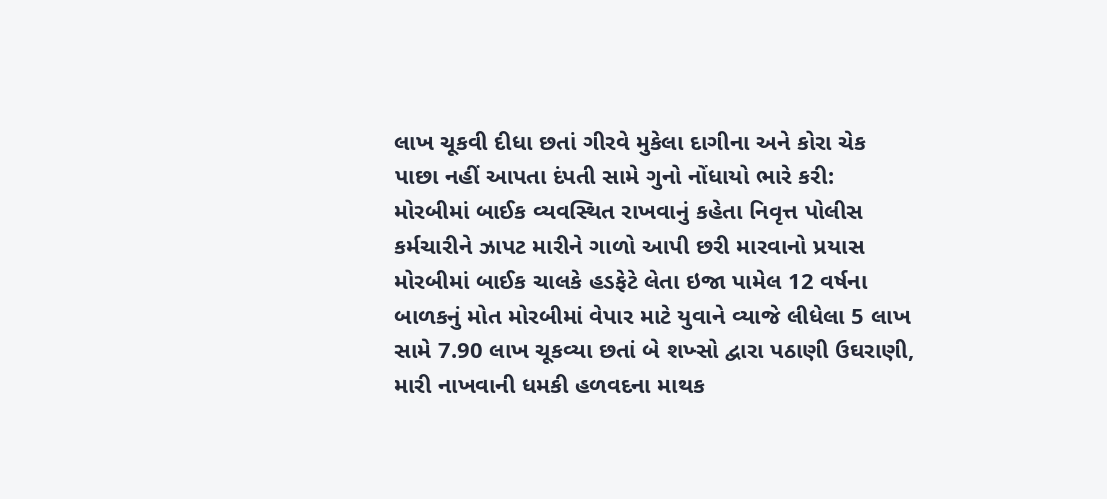લાખ ચૂકવી દીધા છતાં ગીરવે મુકેલા દાગીના અને કોરા ચેક પાછા નહીં આપતા દંપતી સામે ગુનો નોંધાયો ભારે કરી: મોરબીમાં બાઈક વ્યવસ્થિત રાખવાનું કહેતા નિવૃત્ત પોલીસ કર્મચારીને ઝાપટ મારીને ગાળો આપી છરી મારવાનો પ્રયાસ મોરબીમાં બાઈક ચાલકે હડફેટે લેતા ઇજા પામેલ 12 વર્ષના બાળકનું મોત મોરબીમાં વેપાર માટે યુવાને વ્યાજે લીધેલા 5 લાખ સામે 7.90 લાખ ચૂકવ્યા છતાં બે શખ્સો દ્વારા પઠાણી ઉઘરાણી, મારી નાખવાની ધમકી હળવદના માથક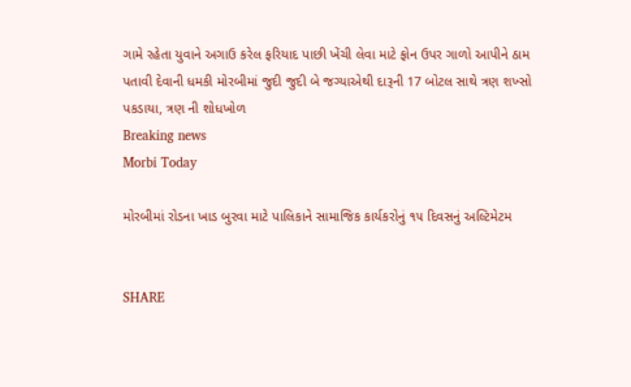ગામે રહેતા યુવાને અગાઉ કરેલ ફરિયાદ પાછી ખેંચી લેવા માટે ફોન ઉપર ગાળો આપીને ઠામ પતાવી દેવાની ધમકી મોરબીમાં જુદી જુદી બે જગ્યાએથી દારૂની 17 બોટલ સાથે ત્રણ શખ્સો પકડાયા, ત્રણ ની શોધખોળ
Breaking news
Morbi Today

મોરબીમાં રોડના ખાડ બુરવા માટે પાલિકાને સામાજિક કાર્યકરોનું ૧૫ દિવસનું અલ્ટિમેટમ


SHARE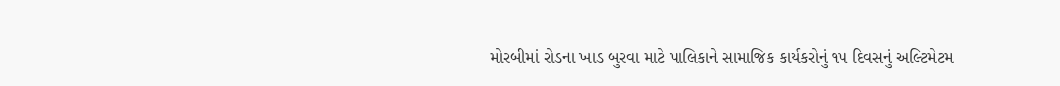મોરબીમાં રોડના ખાડ બુરવા માટે પાલિકાને સામાજિક કાર્યકરોનું ૧૫ દિવસનું અલ્ટિમેટમ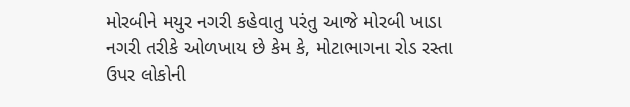મોરબીને મયુર નગરી કહેવાતુ પરંતુ આજે મોરબી ખાડા નગરી તરીકે ઓળખાય છે કેમ કે, મોટાભાગના રોડ રસ્તા ઉપર લોકોની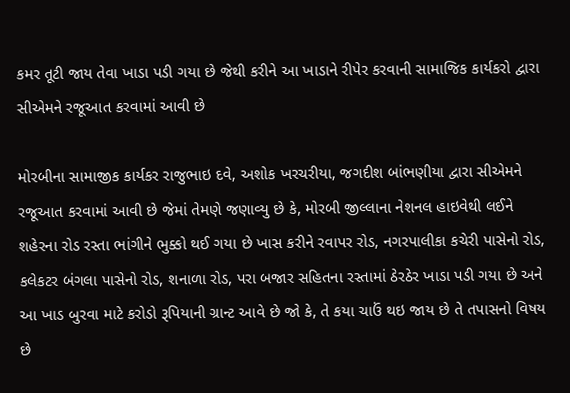કમર તૂટી જાય તેવા ખાડા પડી ગયા છે જેથી કરીને આ ખાડાને રીપેર કરવાની સામાજિક કાર્યકરો દ્વારા સીએમને રજૂઆત કરવામાં આવી છે

મોરબીના સામાજીક કાર્યકર રાજુભાઇ દવે, અશોક ખરચરીયા, જગદીશ બાંભણીયા દ્વારા સીએમને રજૂઆત કરવામાં આવી છે જેમાં તેમણે જણાવ્યુ છે કે, મોરબી જીલ્લાના નેશનલ હાઇવેથી લઈને શહેરના રોડ રસ્તા ભાંગીને ભુક્કો થઈ ગયા છે ખાસ કરીને રવાપર રોડ, નગરપાલીકા કચેરી પાસેનો રોડ, કલેકટર બંગલા પાસેનો રોડ, શનાળા રોડ, પરા બજાર સહિતના રસ્તામાં ઠેરઠેર ખાડા પડી ગયા છે અને આ ખાડ બુરવા માટે કરોડો રૂપિયાની ગ્રાન્ટ આવે છે જો કે, તે કયા ચાઉં થઇ જાય છે તે તપાસનો વિષય છે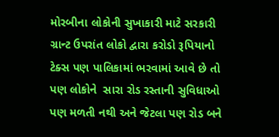મોરબીના લોકોની સુખાકારી માટે સરકારી ગ્રાન્ટ ઉપરાંત લોકો દ્વારા કરોડો રૂપિયાનો ટેક્સ પણ પાલિકામાં ભરવામાં આવે છે તો પણ લોકોને  સારા રોડ રસ્તાની સુવિધાઓ પણ મળતી નથી અને જેટલા પણ રોડ બને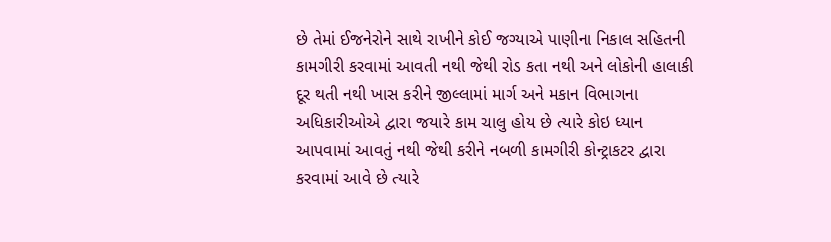છે તેમાં ઈજનેરોને સાથે રાખીને કોઈ જગ્યાએ પાણીના નિકાલ સહિતની કામગીરી કરવામાં આવતી નથી જેથી રોડ કતા નથી અને લોકોની હાલાકી દૂર થતી નથી ખાસ કરીને જીલ્લામાં માર્ગ અને મકાન વિભાગના અધિકારીઓએ દ્વારા જયારે કામ ચાલુ હોય છે ત્યારે કોઇ ધ્યાન આપવામાં આવતું નથી જેથી કરીને નબળી કામગીરી કોન્ટ્રાકટર દ્વારા કરવામાં આવે છે ત્યારે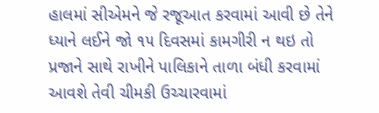હાલમાં સીએમને જે રજૂઆત કરવામાં આવી છે તેને ધ્યાને લઈને જો ૧૫ દિવસમાં કામગીરી ન થઇ તો પ્રજાને સાથે રાખીને પાલિકાને તાળા બંધી કરવામાં આવશે તેવી ચીમકી ઉચ્ચારવામાં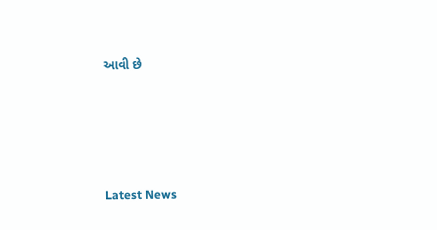આવી છે






Latest News